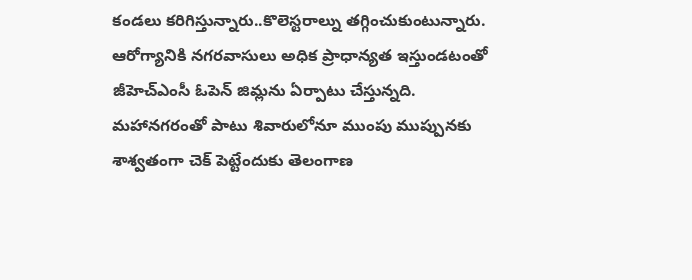కండలు కరిగిస్తున్నారు..కొలెస్టరాల్ను తగ్గించుకుంటున్నారు. ఆరోగ్యానికి నగరవాసులు అధిక ప్రాధాన్యత ఇస్తుండటంతో జీహెచ్ఎంసీ ఓపెన్ జిమ్లను ఏర్పాటు చేస్తున్నది.
మహానగరంతో పాటు శివారులోనూ ముంపు ముప్పునకు శాశ్వతంగా చెక్ పెట్టేందుకు తెలంగాణ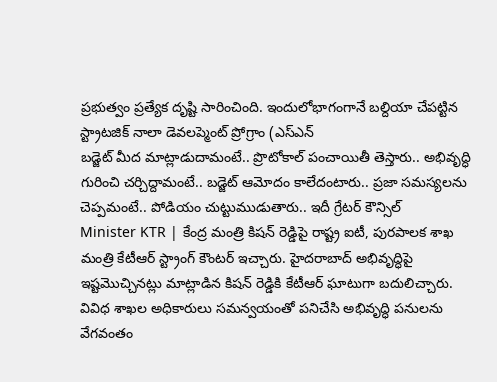ప్రభుత్వం ప్రత్యేక దృష్టి సారించింది. ఇందులోభాగంగానే బల్దియా చేపట్టిన స్ట్రాటజిక్ నాలా డెవలప్మెంట్ ప్రోగ్రాం (ఎస్ఎన్
బడ్జెట్ మీద మాట్లాడుదామంటే.. ప్రొటోకాల్ పంచాయితీ తెస్తారు.. అభివృద్ధి గురించి చర్చిద్దామంటే.. బడ్జెట్ ఆమోదం కాలేదంటారు.. ప్రజా సమస్యలను చెప్పమంటే.. పోడియం చుట్టుముడుతారు.. ఇదీ గ్రేటర్ కౌన్సిల్
Minister KTR | కేంద్ర మంత్రి కిషన్ రెడ్డిపై రాష్ట్ర ఐటీ, పురపాలక శాఖ మంత్రి కేటీఆర్ స్ట్రాంగ్ కౌంటర్ ఇచ్చారు. హైదరాబాద్ అభివృద్ధిపై ఇష్టమొచ్చినట్లు మాట్లాడిన కిషన్ రెడ్డికి కేటీఆర్ ఘాటుగా బదులిచ్చారు.
వివిధ శాఖల అధికారులు సమన్వయంతో పనిచేసి అభివృద్ధి పనులను వేగవంతం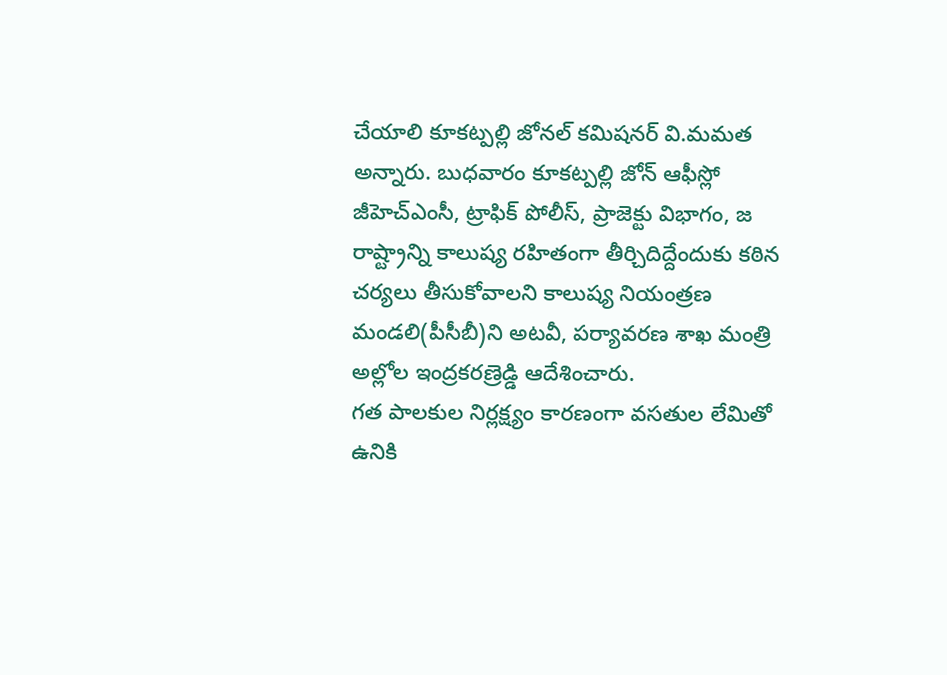చేయాలి కూకట్పల్లి జోనల్ కమిషనర్ వి.మమత అన్నారు. బుధవారం కూకట్పల్లి జోన్ ఆఫీస్లో జీహెచ్ఎంసీ, ట్రాఫిక్ పోలీస్, ప్రాజెక్టు విభాగం, జ
రాష్ట్రాన్ని కాలుష్య రహితంగా తీర్చిదిద్దేందుకు కఠిన చర్యలు తీసుకోవాలని కాలుష్య నియంత్రణ మండలి(పీసీబీ)ని అటవీ, పర్యావరణ శాఖ మంత్రి అల్లోల ఇంద్రకరణ్రెడ్డి ఆదేశించారు.
గత పాలకుల నిర్లక్ష్యం కారణంగా వసతుల లేమితో ఉనికి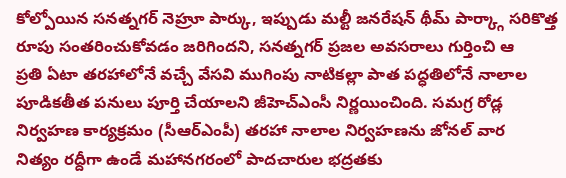కోల్పోయిన సనత్నగర్ నెహ్రూ పార్కు, ఇప్పుడు మల్టీ జనరేషన్ థీమ్ పార్క్గా సరికొత్త రూపు సంతరించుకోవడం జరిగిందని, సనత్నగర్ ప్రజల అవసరాలు గుర్తించి ఆ
ప్రతి ఏటా తరహాలోనే వచ్చే వేసవి ముగింపు నాటికల్లా పాత పద్ధతిలోనే నాలాల పూడికతీత పనులు పూర్తి చేయాలని జీహెచ్ఎంసీ నిర్ణయించింది. సమగ్ర రోడ్ల నిర్వహణ కార్యక్రమం (సీఆర్ఎంపీ) తరహా నాలాల నిర్వహణను జోనల్ వార
నిత్యం రద్దీగా ఉండే మహానగరంలో పాదచారుల భద్రతకు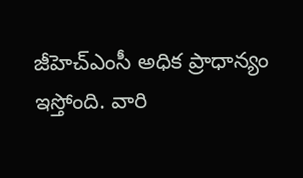జీహెచ్ఎంసీ అధిక ప్రాధాన్యం ఇస్తోంది. వారి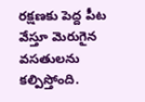రక్షణకు పెద్ద పీట వేస్తూ మెరుగైన వసతులను కల్పిస్తోంది.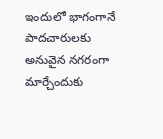ఇందులో భాగంగానే పాదచారులకు అనువైన నగరంగా మార్చేందుకు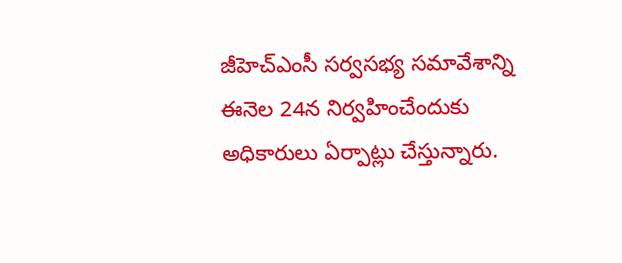జీహెచ్ఎంసీ సర్వసభ్య సమావేశాన్ని ఈనెల 24న నిర్వహించేందుకు అధికారులు ఏర్పాట్లు చేస్తున్నారు.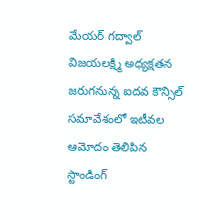మేయర్ గద్వాల్ విజయలక్ష్మి అధ్యక్షతన జరుగనున్న ఐదవ కౌన్సిల్ సమావేశంలో ఇటీవల ఆమోదం తెలిపిన స్టాండింగ్